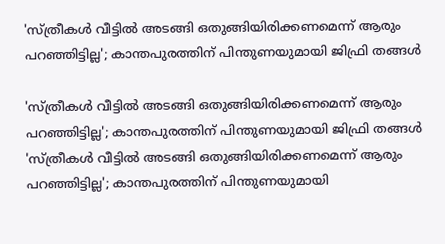'സ്ത്രീകൾ വീട്ടിൽ അടങ്ങി ഒതുങ്ങിയിരിക്കണമെന്ന് ആരും പറഞ്ഞിട്ടില്ല'; കാന്തപുരത്തിന് പിന്തുണയുമായി ജിഫ്രി തങ്ങൾ

'സ്ത്രീകൾ വീട്ടിൽ അടങ്ങി ഒതുങ്ങിയിരിക്കണമെന്ന് ആരും പറഞ്ഞിട്ടില്ല'; കാന്തപുരത്തിന് പിന്തുണയുമായി ജിഫ്രി തങ്ങൾ
'സ്ത്രീകൾ വീട്ടിൽ അടങ്ങി ഒതുങ്ങിയിരിക്കണമെന്ന് ആരും പറഞ്ഞിട്ടില്ല'; കാന്തപുരത്തിന് പിന്തുണയുമായി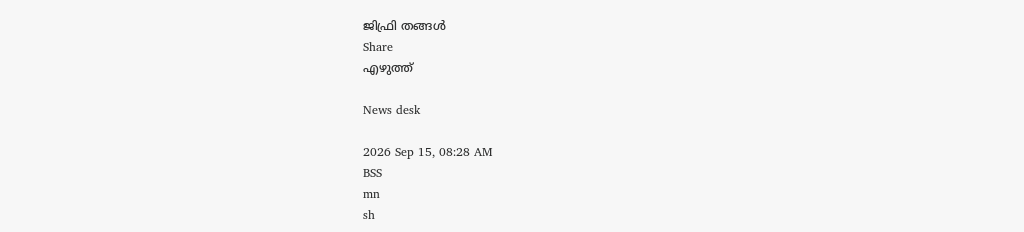ജിഫ്രി തങ്ങൾ
Share
എഴുത്ത്

News desk

2026 Sep 15, 08:28 AM
BSS
mn
sh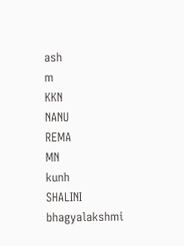ash
m
KKN
NANU
REMA
MN
kunh
SHALINI
bhagyalakshmi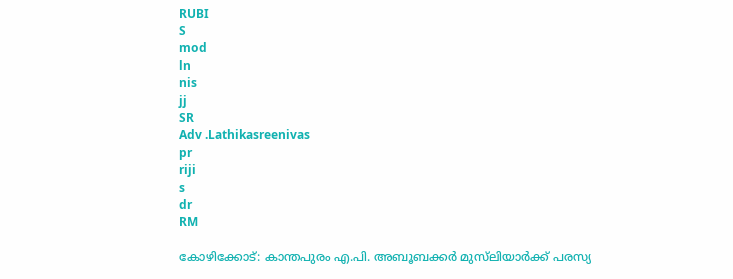RUBI
S
mod
ln
nis
jj
SR
Adv .Lathikasreenivas
pr
riji
s
dr
RM

കോഴിക്കോട്: കാന്തപുരം എ.പി. അബൂബക്കർ മുസ്‌ലിയാർക്ക് പരസ്യ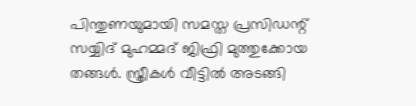പിന്തുണയുമായി സമസ്ത പ്രസിഡന്റ് സയ്യിദ് മുഹമ്മദ് ജിഫ്രി മുത്തുക്കോയ തങ്ങൾ. സ്ത്രീകൾ വീട്ടിൽ അടങ്ങി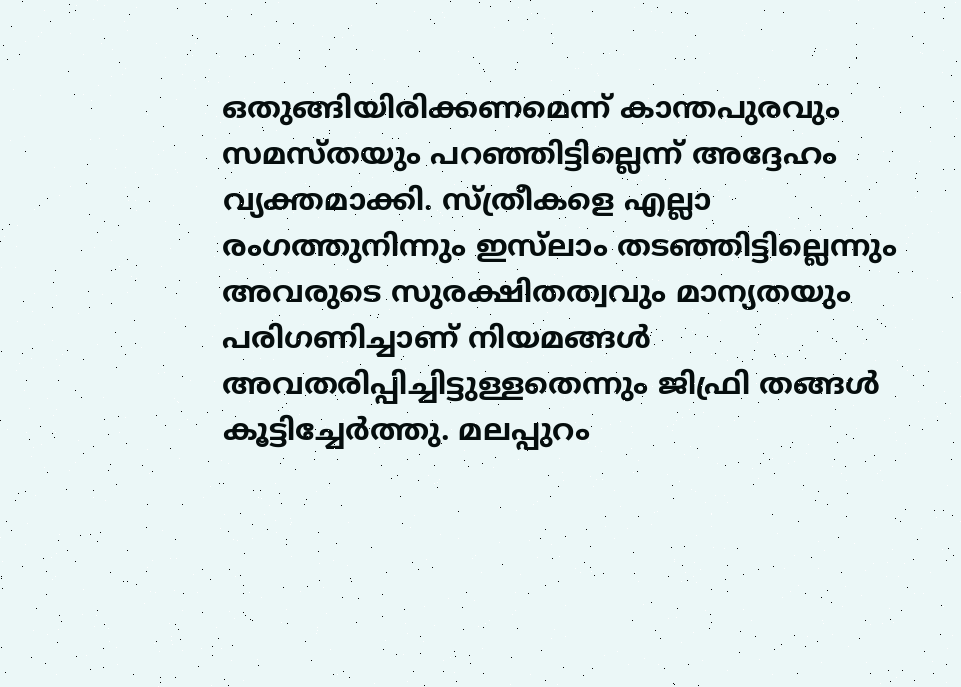ഒതുങ്ങിയിരിക്കണമെന്ന് കാന്തപുരവും സമസ്തയും പറഞ്ഞിട്ടില്ലെന്ന് അദ്ദേഹം വ്യക്തമാക്കി. സ്ത്രീകളെ എല്ലാ രംഗത്തുനിന്നും ഇസ്‌ലാം തടഞ്ഞിട്ടില്ലെന്നും അവരുടെ സുരക്ഷിതത്വവും മാന്യതയും പരിഗണിച്ചാണ് നിയമങ്ങൾ അവതരിപ്പിച്ചിട്ടുള്ളതെന്നും ജിഫ്രി തങ്ങൾ കൂട്ടിച്ചേർത്തു. മലപ്പുറം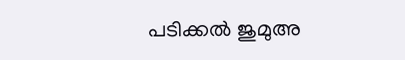പടിക്കൽ ജുമുഅ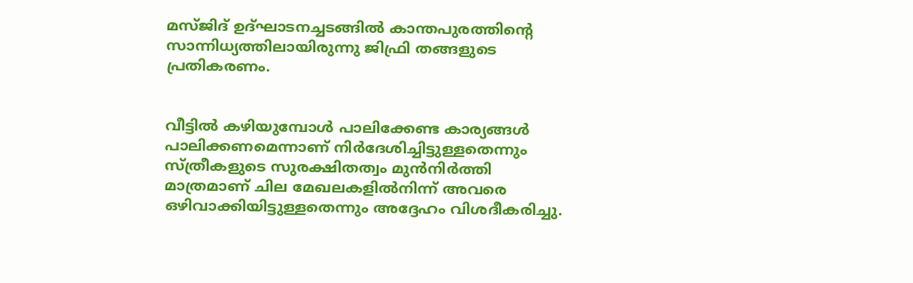മസ്ജിദ് ഉദ്ഘാടനച്ചടങ്ങിൽ കാന്തപുരത്തിന്റെ സാന്നിധ്യത്തിലായിരുന്നു ജിഫ്രി തങ്ങളുടെ പ്രതികരണം.


വീട്ടിൽ കഴിയുമ്പോൾ പാലിക്കേണ്ട കാര്യങ്ങൾ പാലിക്കണമെന്നാണ് നിർദേശിച്ചിട്ടുള്ളതെന്നും സ്ത്രീകളുടെ സുരക്ഷിതത്വം മുൻനിർത്തി മാത്രമാണ് ചില മേഖലകളിൽനിന്ന് അവരെ ഒഴിവാക്കിയിട്ടുള്ളതെന്നും അദ്ദേഹം വിശദീകരിച്ചു.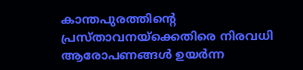കാന്തപുരത്തിന്റെ പ്രസ്താവനയ്ക്കെതിരെ നിരവധി ആരോപണങ്ങൾ ഉയർന്ന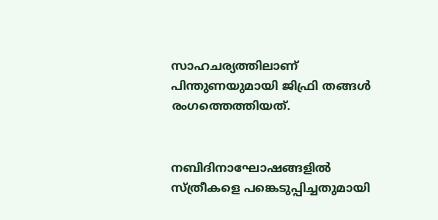സാഹചര്യത്തിലാണ് പിന്തുണയുമായി ജിഫ്രി തങ്ങൾ രംഗത്തെത്തിയത്.


നബിദിനാഘോഷങ്ങളിൽ സ്ത്രീകളെ പങ്കെടുപ്പിച്ചതുമായി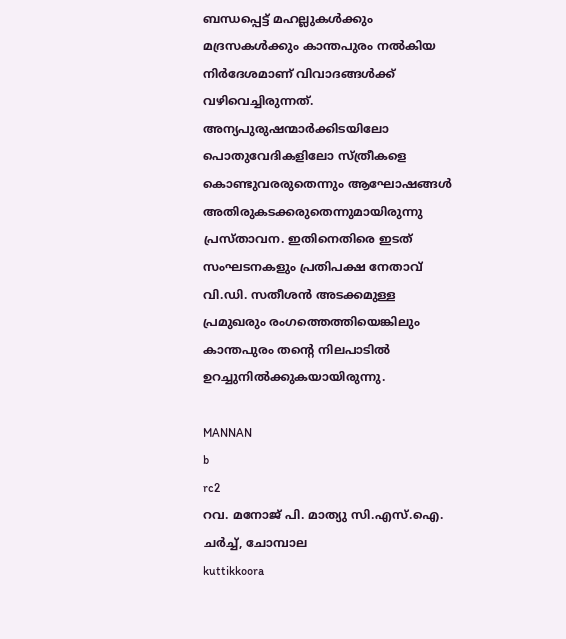ബന്ധപ്പെട്ട് മഹല്ലുകൾക്കും മദ്രസകൾക്കും കാന്തപുരം നൽകിയ നിർദേശമാണ് വിവാദങ്ങൾക്ക് വഴിവെച്ചിരുന്നത്. അന്യപുരുഷന്മാർക്കിടയിലോ പൊതുവേദികളിലോ സ്ത്രീകളെ കൊണ്ടുവരരുതെന്നും ആഘോഷങ്ങൾ അതിരുകടക്കരുതെന്നുമായിരുന്നു പ്രസ്താവന. ഇതിനെതിരെ ഇടത് സംഘടനകളും പ്രതിപക്ഷ നേതാവ് വി.ഡി. സതീശൻ അടക്കമുള്ള പ്രമുഖരും രംഗത്തെത്തിയെങ്കിലും കാന്തപുരം തന്റെ നിലപാടിൽ ഉറച്ചുനിൽക്കുകയായിരുന്നു.

MANNAN
b
rc2
റവ. മനോജ് പി. മാത്യു സി.എസ്.ഐ. ചർച്ച്, ചോമ്പാല
kuttikkoora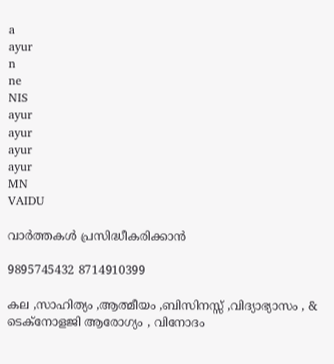a
ayur
n
ne
NIS
ayur
ayur
ayur
ayur
MN
VAIDU

വാർത്തകൾ പ്രസിദ്ധീകരിക്കാൻ

9895745432 8714910399

കല ,സാഹിത്യം ,ആത്മീയം ,ബിസിനസ്സ് ,വിദ്യാഭ്യാസം , & ടെക്‌നോളജി ആരോഗ്യം , വിനോദം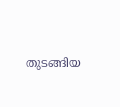തുടങ്ങിയ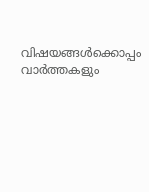വിഷയങ്ങൾക്കൊപ്പം വാർത്തകളും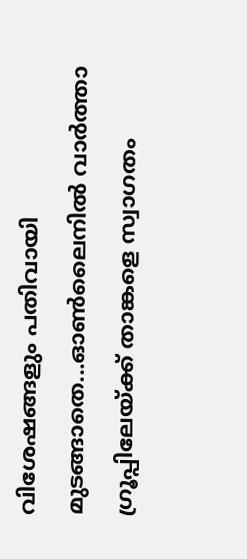വിശേഷങ്ങളും പതിവായി മുടങ്ങാതെ...ഓൺലൈനിൽ വാർത്താ ഗ്രൂപ്പിലേയ്ക്ക് താങ്കളെ സ്വാഗതം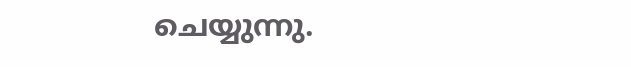ചെയ്യുന്നു.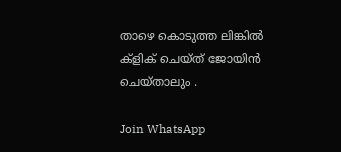താഴെ കൊടുത്ത ലിങ്കിൽ ക്ളിക് ചെയ്‌ത്‌ ജോയിൻ ചെയ്‌താലും .

Join WhatsApp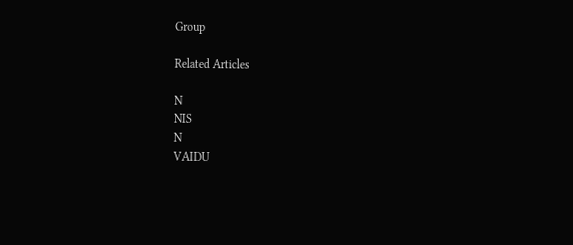Group

Related Articles

N
NIS
N
VAIDU